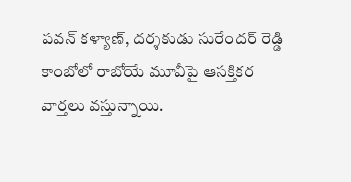పవన్ కళ్యాణ్, దర్శకుడు సురేందర్ రెడ్డి కాంబోలో రాబోయే మూవీపై ఆసక్తికర వార్తలు వస్తున్నాయి.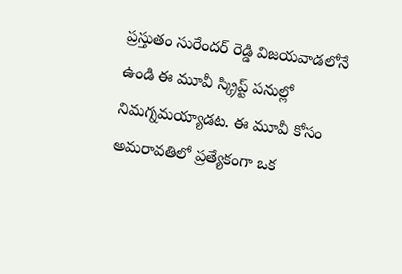ప్రస్తుతం సురేందర్ రెడ్డి విజయవాడలోనే ఉండి ఈ మూవీ స్క్రిప్ట్ పనుల్లో నిమగ్నమయ్యాడట. ఈ మూవీ కోసం అమరావతిలో ప్రత్యేకంగా ఒక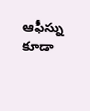ఆఫీస్ను కూడా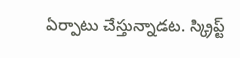ఏర్పాటు చేస్తున్నాడట. స్క్రిప్ట్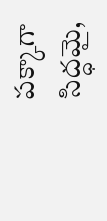పక్కాగా సిద్ధమై,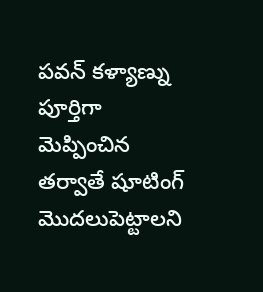పవన్ కళ్యాణ్ను పూర్తిగా మెప్పించిన తర్వాతే షూటింగ్ మొదలుపెట్టాలని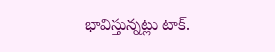భావిస్తున్నట్లు టాక్.